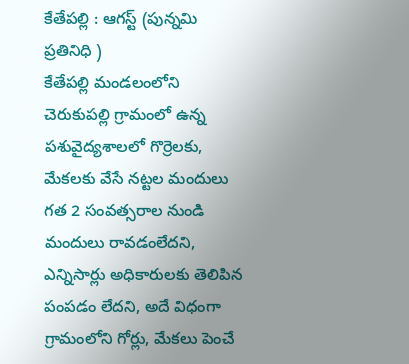కేతేపల్లి : ఆగస్ట్ (పున్నమి ప్రతినిధి )
కేతేపల్లి మండలంలోని చెరుకుపల్లి గ్రామంలో ఉన్న పశువైద్యశాలలో గొర్రెలకు, మేకలకు వేసే నట్టల మందులు గత 2 సంవత్సరాల నుండి మందులు రావడంలేదని, ఎన్నిసార్లు అధికారులకు తెలిపిన పంపడం లేదని, అదే విధంగా గ్రామంలోని గోర్లు, మేకలు పెంచే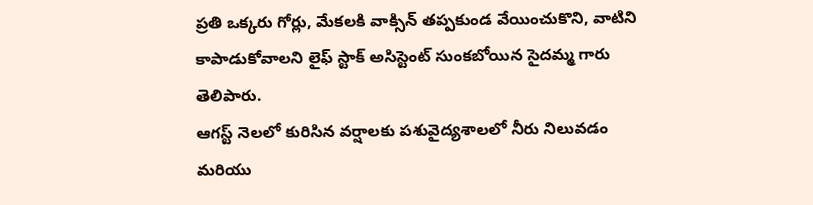ప్రతి ఒక్కరు గోర్లు, మేకలకి వాక్సిన్ తప్పకుండ వేయించుకొని, వాటిని కాపాడుకోవాలని లైఫ్ స్టాక్ అసిస్టెంట్ సుంకబోయిన సైదమ్మ గారు తెలిపారు.
ఆగస్ట్ నెలలో కురిసిన వర్షాలకు పశువైద్యశాలలో నీరు నిలువడం మరియు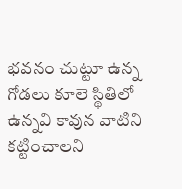భవనం చుట్టూ ఉన్న గోడలు కూలె స్థితిలో ఉన్నవి కావున వాటిని కట్టించాలని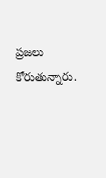ప్రజలు కోరుతున్నారు.